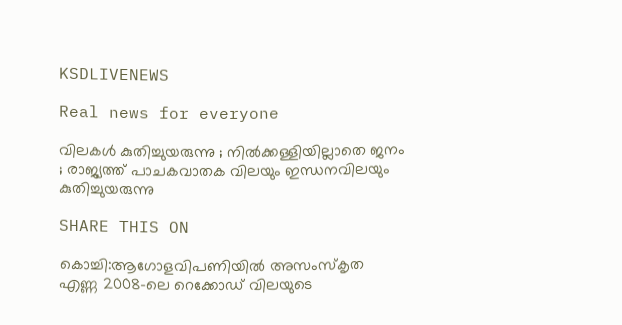KSDLIVENEWS

Real news for everyone

വിലകൾ കുതിച്ചുയരുന്നു ; നിൽക്കള്ളിയില്ലാതെ ജനം ; രാജ്യത്ത് പാചകവാതക വിലയും ഇന്ധനവിലയും കുതിച്ചുയരുന്നു

SHARE THIS ON

കൊച്ചി:ആഗോളവിപണിയിൽ അസംസ്കൃത എണ്ണ 2008-ലെ റെക്കോഡ് വിലയുടെ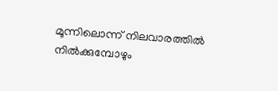മൂന്നിലൊന്ന് നിലവാരത്തിൽ നിൽക്കുമ്പോഴും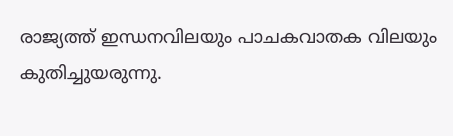രാജ്യത്ത് ഇന്ധനവിലയും പാചകവാതക വിലയും കുതിച്ചുയരുന്നു.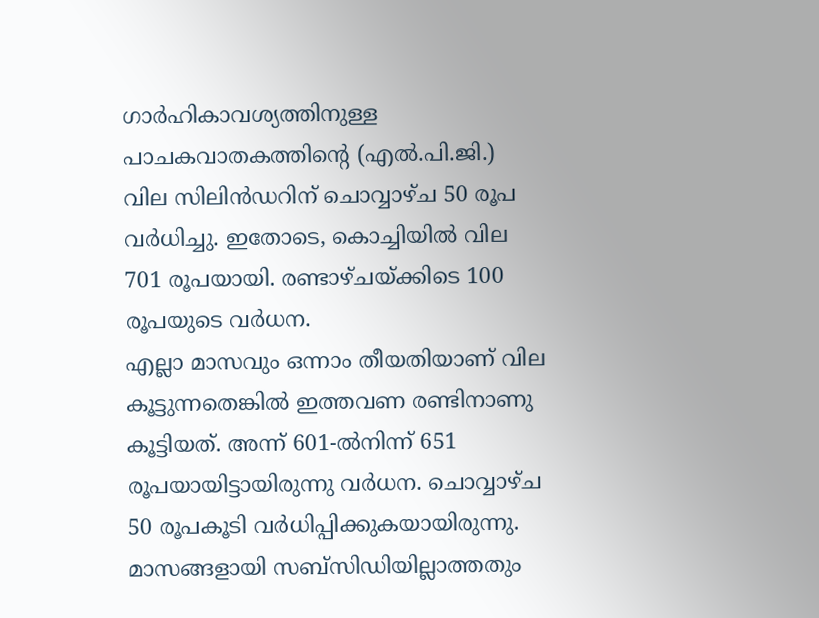ഗാർഹികാവശ്യത്തിനുള്ള പാചകവാതകത്തിന്റെ (എൽ.പി.ജി.) വില സിലിൻഡറിന് ചൊവ്വാഴ്ച 50 രൂപ വർധിച്ചു. ഇതോടെ, കൊച്ചിയിൽ വില 701 രൂപയായി. രണ്ടാഴ്ചയ്ക്കിടെ 100 രൂപയുടെ വർധന.
എല്ലാ മാസവും ഒന്നാം തീയതിയാണ് വില കൂട്ടുന്നതെങ്കിൽ ഇത്തവണ രണ്ടിനാണു കൂട്ടിയത്. അന്ന് 601-ൽനിന്ന് 651 രൂപയായിട്ടായിരുന്നു വർധന. ചൊവ്വാഴ്ച 50 രൂപകൂടി വർധിപ്പിക്കുകയായിരുന്നു. മാസങ്ങളായി സബ്‌സിഡിയില്ലാത്തതും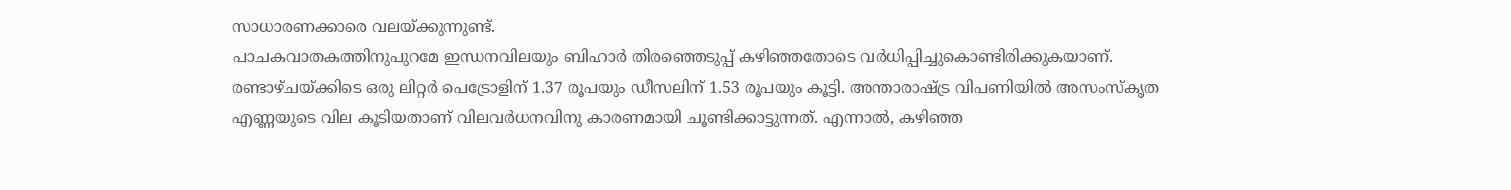സാധാരണക്കാരെ വലയ്ക്കുന്നുണ്ട്.
പാചകവാതകത്തിനുപുറമേ ഇന്ധനവിലയും ബിഹാർ തിരഞ്ഞെടുപ്പ് കഴിഞ്ഞതോടെ വർധിപ്പിച്ചുകൊണ്ടിരിക്കുകയാണ്. രണ്ടാഴ്ചയ്ക്കിടെ ഒരു ലിറ്റർ പെട്രോളിന് 1.37 രൂപയും ഡീസലിന് 1.53 രൂപയും കൂട്ടി. അന്താരാഷ്ട്ര വിപണിയിൽ അസംസ്‌കൃത എണ്ണയുടെ വില കൂടിയതാണ് വിലവർധനവിനു കാരണമായി ചൂണ്ടിക്കാട്ടുന്നത്. എന്നാൽ, കഴിഞ്ഞ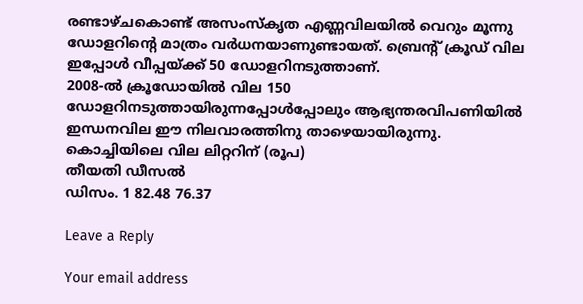രണ്ടാഴ്ചകൊണ്ട് അസംസ്‌കൃത എണ്ണവിലയിൽ വെറും മൂന്നു ഡോളറിന്റെ മാത്രം വർധനയാണുണ്ടായത്. ബ്രെന്റ് ക്രൂഡ് വില ഇപ്പോൾ വീപ്പയ്ക്ക് 50 ഡോളറിനടുത്താണ്.
2008-ൽ ക്രൂഡോയിൽ വില 150 ഡോളറിനടുത്തായിരുന്നപ്പോൾപ്പോലും ആഭ്യന്തരവിപണിയിൽ ഇന്ധനവില ഈ നിലവാരത്തിനു താഴെയായിരുന്നു.
കൊച്ചിയിലെ വില ലിറ്ററിന് (രൂപ)
തീയതി ഡീസൽ
ഡിസം. 1 82.48 76.37

Leave a Reply

Your email address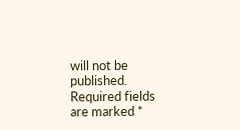will not be published. Required fields are marked *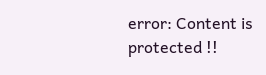error: Content is protected !!